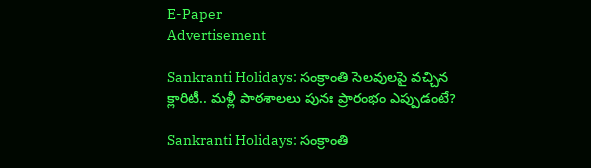E-Paper
Advertisement

Sankranti Holidays: సంక్రాంతి సెలవులపై వచ్చిన క్లారిటీ.. మళ్లీ పాఠశాలలు పునః ప్రారంభం ఎప్పుడంటే?

Sankranti Holidays: సంక్రాంతి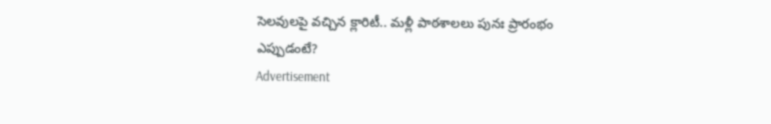సెలవులపై వచ్చిన క్లారిటీ.. మళ్లీ పాఠశాలలు పునః ప్రారంభం ఎప్పుడంటే?
Advertisement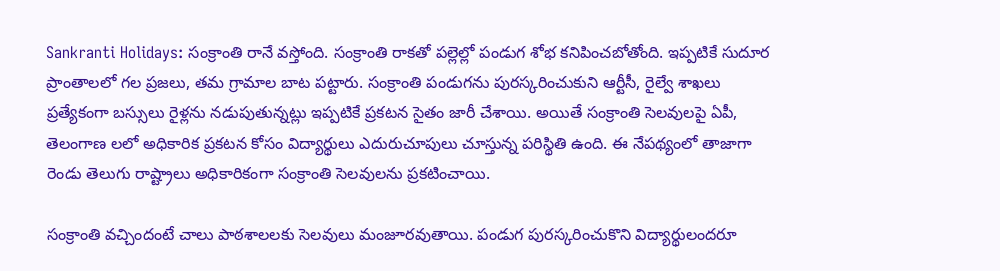Sankranti Holidays: సంక్రాంతి రానే వస్తోంది. సంక్రాంతి రాకతో పల్లెల్లో పండుగ శోభ కనిపించబోతోంది. ఇప్పటికే సుదూర ప్రాంతాలలో గల ప్రజలు, తమ గ్రామాల బాట పట్టారు. సంక్రాంతి పండుగను పురస్కరించుకుని ఆర్టీసీ, రైల్వే శాఖలు ప్రత్యేకంగా బస్సులు రైళ్లను నడుపుతున్నట్లు ఇప్పటికే ప్రకటన సైతం జారీ చేశాయి. అయితే సంక్రాంతి సెలవులపై ఏపీ, తెలంగాణ లలో అధికారిక ప్రకటన కోసం విద్యార్థులు ఎదురుచూపులు చూస్తున్న పరిస్థితి ఉంది. ఈ నేపథ్యంలో తాజాగా రెండు తెలుగు రాష్ట్రాలు అధికారికంగా సంక్రాంతి సెలవులను ప్రకటించాయి.

సంక్రాంతి వచ్చిందంటే చాలు పాఠశాలలకు సెలవులు మంజూరవుతాయి. పండుగ పురస్కరించుకొని విద్యార్థులందరూ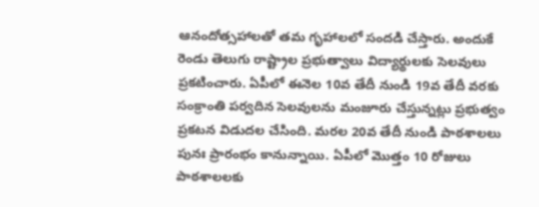ఆనందోత్సహాలతో తమ గృహాలలో సందడి చేస్తారు. అందుకే రెండు తెలుగు రాష్ట్రాల ప్రభుత్వాలు విద్యార్థులకు సెలవులు ప్రకటించారు. ఏపీలో ఈనెల 10వ తేదీ నుండి 19వ తేదీ వరకు సంక్రాంతి పర్వదిన సెలవులను మంజూరు చేస్తున్నట్లు ప్రభుత్వం ప్రకటన విడుదల చేసింది. మరల 20వ తేదీ నుండి పాఠశాలలు పునః ప్రారంభం కానున్నాయి. ఏపీలో మొత్తం 10 రోజులు పాఠశాలలకు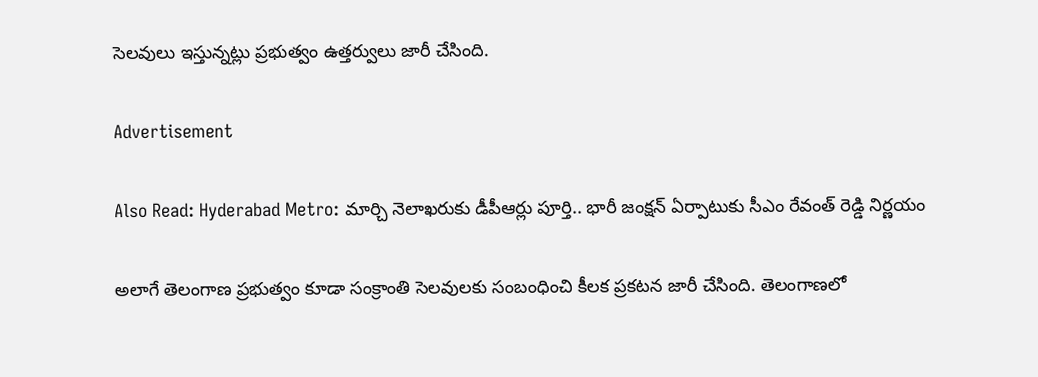సెలవులు ఇస్తున్నట్లు ప్రభుత్వం ఉత్తర్వులు జారీ చేసింది.

Advertisement

Also Read: Hyderabad Metro: మార్చి నెలాఖ‌రుకు డీపీఆర్లు పూర్తి.. భారీ జంక్షన్ ఏర్పాటుకు సీఎం రేవంత్ రెడ్డి నిర్ణయం

అలాగే తెలంగాణ ప్రభుత్వం కూడా సంక్రాంతి సెలవులకు సంబంధించి కీలక ప్రకటన జారీ చేసింది. తెలంగాణలో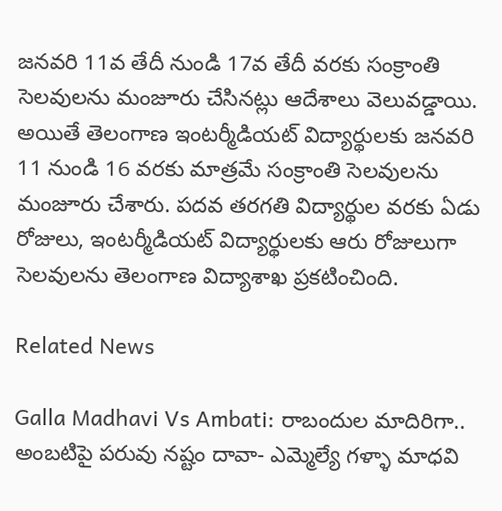జనవరి 11వ తేదీ నుండి 17వ తేదీ వరకు సంక్రాంతి సెలవులను మంజూరు చేసినట్లు ఆదేశాలు వెలువడ్డాయి. అయితే తెలంగాణ ఇంటర్మీడియట్ విద్యార్థులకు జనవరి 11 నుండి 16 వరకు మాత్రమే సంక్రాంతి సెలవులను మంజూరు చేశారు. పదవ తరగతి విద్యార్థుల వరకు ఏడు రోజులు, ఇంటర్మీడియట్ విద్యార్థులకు ఆరు రోజులుగా సెలవులను తెలంగాణ విద్యాశాఖ ప్రకటించింది.

Related News

Galla Madhavi Vs Ambati: రాబందుల మాదిరిగా.. అంబటిపై పరువు నష్టం దావా- ఎమ్మెల్యే గళ్ళా మాధవి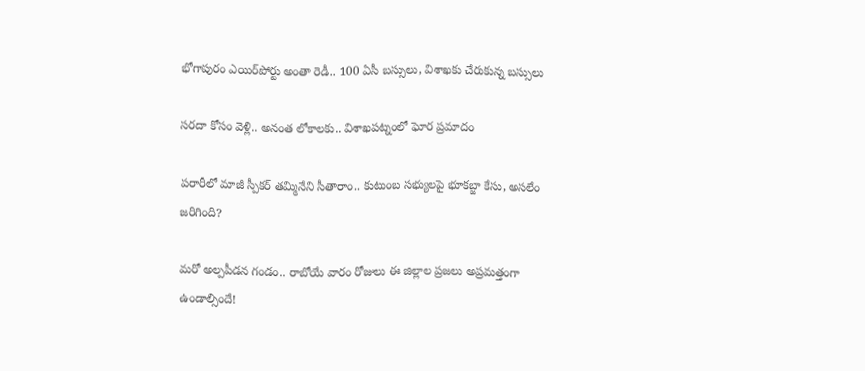భోగాపురం ఎయిర్‌పోర్టు అంతా రెడీ.. 100 ఏసీ బస్సులు, విశాఖకు చేరుకున్న బస్సులు

సరదా కోసం వెళ్లి.. అనంత లోకాలకు.. విశాఖపట్నంలో ఘోర ప్రమాదం

పరారీలో మాజీ స్పీకర్ తమ్మినేని సీతారాం.. కుటుంబ సభ్యులపై భూకబ్జా కేసు, అసలేం జరిగింది?

మరో అల్పపీడన గండం.. రాబోయే వారం రోజులు ఈ జిల్లాల ప్రజలు అప్రమత్తంగా ఉండాల్సిందే!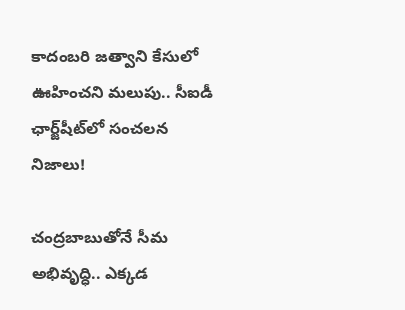కాదంబరి జత్వాని కేసులో ఊహించని మలుపు.. సీఐడీ ఛార్జ్‌షీట్‌లో సంచలన నిజాలు!

చంద్రబాబుతోనే సీమ అభివృద్ధి.. ఎక్కడ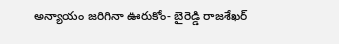అన్యాయం జరిగినా ఊరుకోం- బైరెడ్డి రాజశేఖర్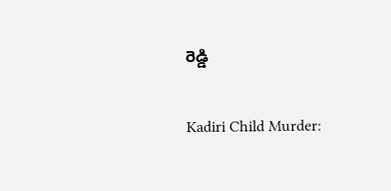రెడ్డి

Kadiri Child Murder: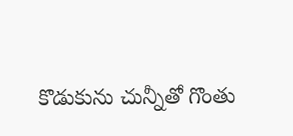కొడుకును చున్నీతో గొంతు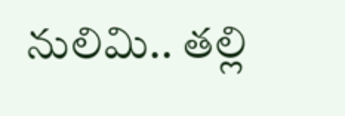నులిమి.. తల్లి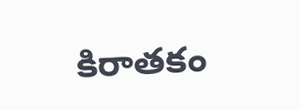కిరాతకం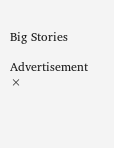Big Stories

Advertisement
×